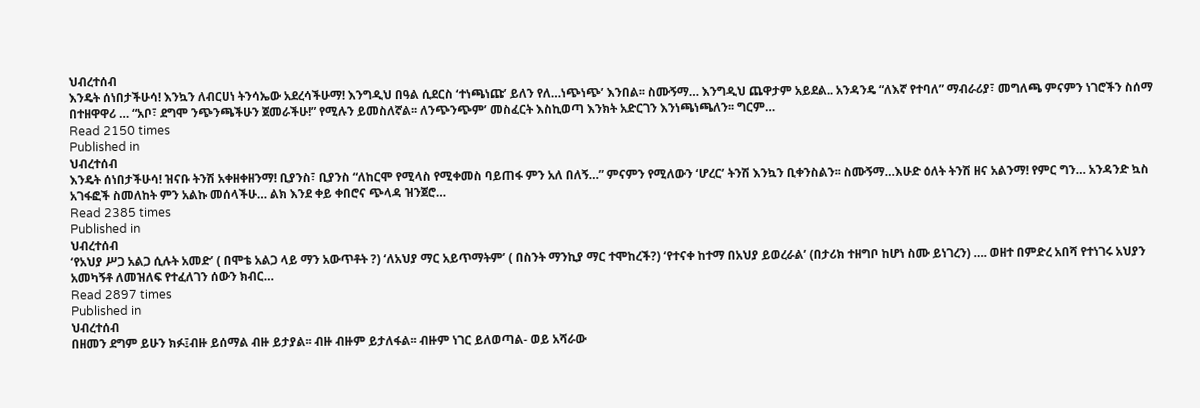ህብረተሰብ
እንዴት ሰነበታችሁሳ! እንኳን ለብርሀነ ትንሳኤው አደረሳችሁማ! እንግዲህ በዓል ሲደርስ ‘ተነጫነጩ’ ይለን የለ…ነጭነጭ’ እንበል፡፡ ስሙኝማ… እንግዲህ ጨዋታም አይደል.. አንዳንዴ “ለእኛ የተባለ” ማብራሪያ፣ መግለጫ ምናምን ነገሮችን ስሰማ በተዘዋዋሪ … “አቦ፣ ደግሞ ንጭንጫችሁን ጀመራችሁ!” የሚሉን ይመስለኛል፡፡ ለንጭንጭም’ መስፈርት እስኪወጣ እንክት አድርገን እንነጫነጫለን፡፡ ግርም…
Read 2150 times
Published in
ህብረተሰብ
እንዴት ሰነበታችሁሳ! ዝናቡ ትንሽ አቀዘቀዘንማ! ቢያንስ፣ ቢያንስ “ለከርሞ የሚላስ የሚቀመስ ባይጠፋ ምን አለ በለኝ…” ምናምን የሚለውን ‘ሆረር’ ትንሽ እንኳን ቢቀንስልን፡፡ ስሙኝማ…እሁድ ዕለት ትንሽ ዘና አልንማ! የምር ግን… አንዳንድ ኳስ አገፋፎች ስመለከት ምን አልኩ መሰላችሁ… ልክ እንደ ቀይ ቀበሮና ጭላዳ ዝንጀሮ…
Read 2385 times
Published in
ህብረተሰብ
‘የአህያ ሥጋ አልጋ ሲሉት አመድ’ ( በሞቴ አልጋ ላይ ማን አውጥቶት ?) ‘ለአህያ ማር አይጥማትም’ ( በስንት ማንኪያ ማር ተሞከረች?) ‘የተናቀ ከተማ በአህያ ይወረራል’ (በታሪክ ተዘግቦ ከሆነ ስሙ ይነገረን) …. ወዘተ በምድረ አበሻ የተነገሩ አህያን አመካኝቶ ለመዝለፍ የተፈለገን ሰውን ክብር…
Read 2897 times
Published in
ህብረተሰብ
በዘመን ደግም ይሁን ክፉ፤ብዙ ይሰማል ብዙ ይታያል፡፡ ብዙ ብዙም ይታለፋል፡፡ ብዙም ነገር ይለወጣል- ወይ አሻራው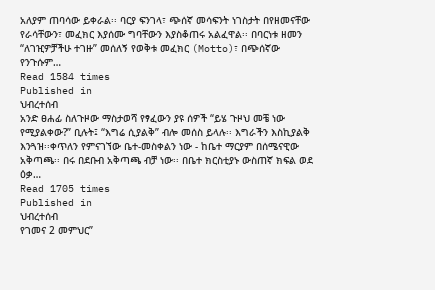አለያም ጠባሳው ይቀራል፡፡ ባርያ ፍንገላ፣ ጭሰኛ መሳፍንት ነገስታት በየዘመናቸው የራሳቸውን፣ መፈክር እያሰሙ ግባቸውን እያስቆጠሩ አልፈዋል፡፡ በባርነቱ ዘመን “ለገዢዎቻችሁ ተገዙ” መሰለኝ የወቅቱ መፈክር (Motto)፣ በጭሰኛው የንጉሱም…
Read 1584 times
Published in
ህብረተሰብ
አንድ ፀሐፊ ስለጉዞው ማስታወሻ የፃፈውን ያዩ ሰዎች “ይሄ ጉዞህ መቼ ነው የሚያልቀው?” ቢሉት፤ “እግሬ ሲያልቅ” ብሎ መሰስ ይላሉ፡፡ እግራችን እስኪያልቅ እንጓዝ፡፡ቀጥለን የምናገኘው ቤተ-መስቀልን ነው - ከቤተ ማርያም በሰሜናዊው አቅጣጫ፡፡ በሩ በደቡብ አቅጣጫ ብቻ ነው፡፡ በቤተ ክርስቲያኑ ውስጠኛ ክፍል ወደ ዕቃ…
Read 1705 times
Published in
ህብረተሰብ
የገመና 2 መምህር”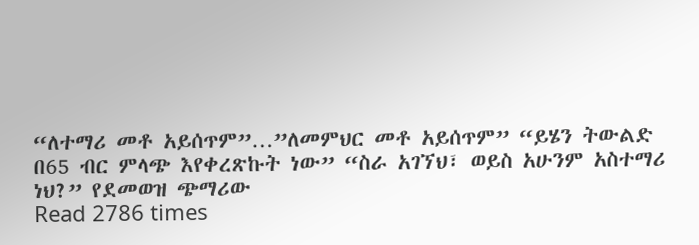“ለተማሪ መቶ አይሰጥም”…”ለመምህር መቶ አይሰጥም” “ይሄን ትውልድ በ65 ብር ምላጭ እየቀረጽኩት ነው” “ስራ አገኘህ፣ ወይስ አሁንም አስተማሪ ነህ?” የደመወዝ ጭማሪው
Read 2786 times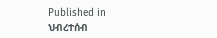Published in
ህብረተሰብ